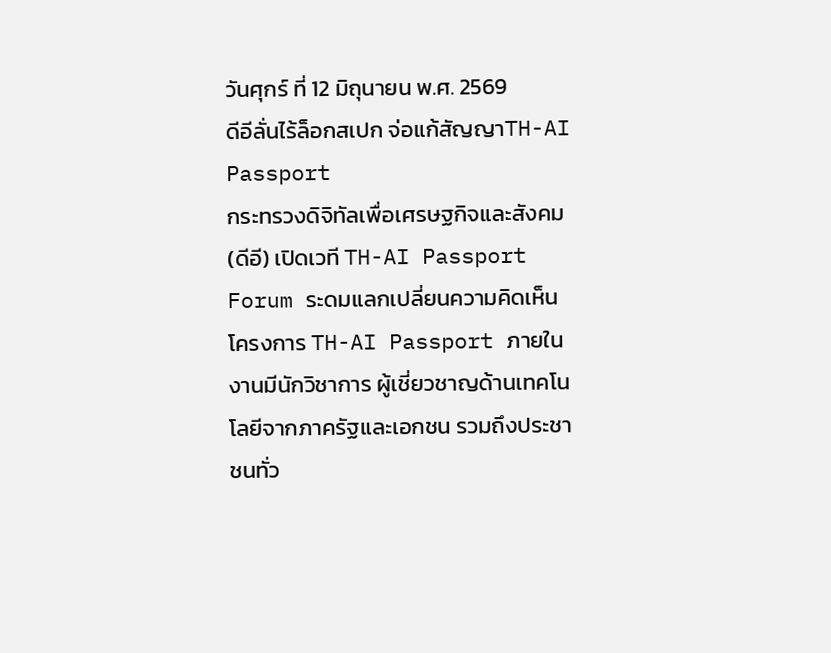วันศุกร์ ที่ 12 มิถุนายน พ.ศ. 2569
ดีอีลั่นไร้ล็อกสเปก จ่อแก้สัญญาTH-AI Passport
กระทรวงดิจิทัลเพื่อเศรษฐกิจและสังคม (ดีอี) เปิดเวที TH-AI Passport Forum ระดมแลกเปลี่ยนความคิดเห็นโครงการ TH-AI Passport ภายในงานมีนักวิชาการ ผู้เชี่ยวชาญด้านเทคโนโลยีจากภาครัฐและเอกชน รวมถึงประชาชนทั่ว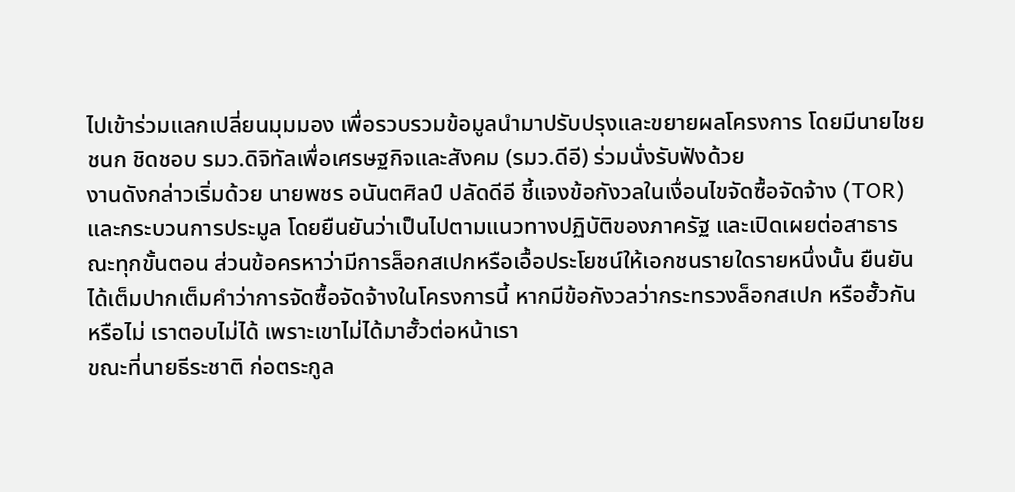ไปเข้าร่วมแลกเปลี่ยนมุมมอง เพื่อรวบรวมข้อมูลนำมาปรับปรุงและขยายผลโครงการ โดยมีนายไชยชนก ชิดชอบ รมว.ดิจิทัลเพื่อเศรษฐกิจและสังคม (รมว.ดีอี) ร่วมนั่งรับฟังด้วย
งานดังกล่าวเริ่มด้วย นายพชร อนันตศิลป์ ปลัดดีอี ชี้แจงข้อกังวลในเงื่อนไขจัดซื้อจัดจ้าง (TOR) และกระบวนการประมูล โดยยืนยันว่าเป็นไปตามแนวทางปฏิบัติของภาครัฐ และเปิดเผยต่อสาธารณะทุกขั้นตอน ส่วนข้อครหาว่ามีการล็อกสเปกหรือเอื้อประโยชน์ให้เอกชนรายใดรายหนึ่งนั้น ยืนยันได้เต็มปากเต็มคำว่าการจัดซื้อจัดจ้างในโครงการนี้ หากมีข้อกังวลว่ากระทรวงล็อกสเปก หรือฮั้วกันหรือไม่ เราตอบไม่ได้ เพราะเขาไม่ได้มาฮั้วต่อหน้าเรา
ขณะที่นายธีระชาติ ก่อตระกูล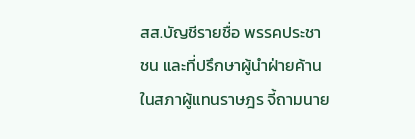สส.บัญชีรายชื่อ พรรคประชาชน และที่ปรึกษาผู้นำฝ่ายค้านในสภาผู้แทนราษฎร จี้ถามนาย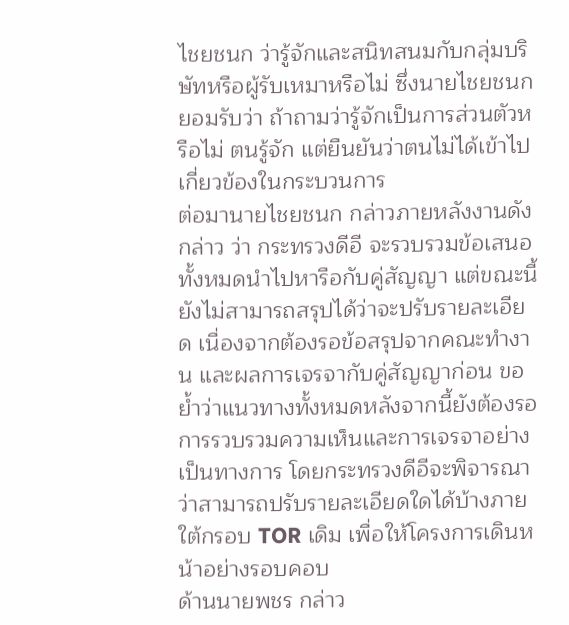ไชยชนก ว่ารู้จักและสนิทสนมกับกลุ่มบริษัทหรือผู้รับเหมาหรือไม่ ซึ่งนายไชยชนก ยอมรับว่า ถ้าถามว่ารู้จักเป็นการส่วนตัวหรือไม่ ตนรู้จัก แต่ยืนยันว่าตนไม่ได้เข้าไปเกี่ยวข้องในกระบวนการ
ต่อมานายไชยชนก กล่าวภายหลังงานดังกล่าว ว่า กระทรวงดีอี จะรวบรวมข้อเสนอทั้งหมดนำไปหารือกับคู่สัญญา แต่ขณะนี้ยังไม่สามารถสรุปได้ว่าจะปรับรายละเอียด เนื่องจากต้องรอข้อสรุปจากคณะทำงาน และผลการเจรจากับคู่สัญญาก่อน ขอย้ำว่าแนวทางทั้งหมดหลังจากนี้ยังต้องรอการรวบรวมความเห็นและการเจรจาอย่างเป็นทางการ โดยกระทรวงดีอีจะพิจารณาว่าสามารถปรับรายละเอียดใดได้บ้างภายใต้กรอบ TOR เดิม เพื่อให้โครงการเดินหน้าอย่างรอบคอบ
ด้านนายพชร กล่าว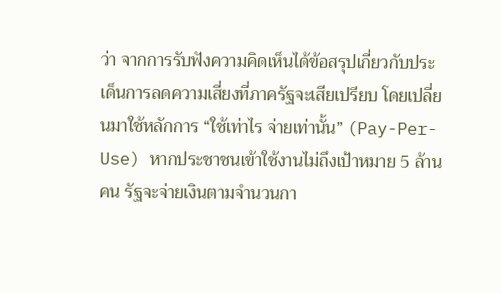ว่า จากการรับฟังความคิดเห็นได้ข้อสรุปเกี่ยวกับประเด็นการลดความเสี่ยงที่ภาครัฐจะเสียเปรียบ โดยเปลี่ยนมาใช้หลักการ “ใช้เท่าไร จ่ายเท่านั้น” (Pay-Per-Use) หากประชาชนเข้าใช้งานไม่ถึงเป้าหมาย 5 ล้านคน รัฐจะจ่ายเงินตามจำนวนกา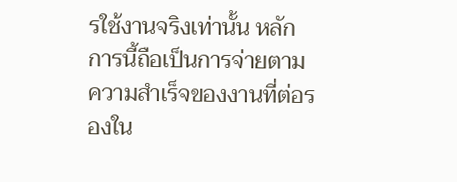รใช้งานจริงเท่านั้น หลักการนี้ถือเป็นการจ่ายตามความสำเร็จของงานที่ต่อรองใน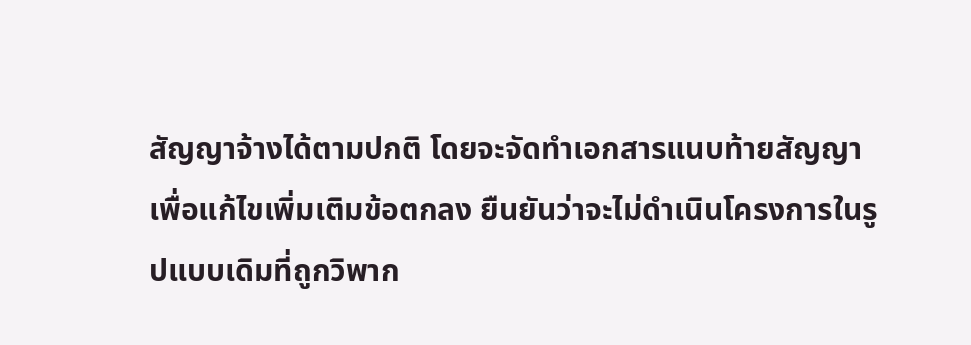สัญญาจ้างได้ตามปกติ โดยจะจัดทำเอกสารแนบท้ายสัญญาเพื่อแก้ไขเพิ่มเติมข้อตกลง ยืนยันว่าจะไม่ดำเนินโครงการในรูปแบบเดิมที่ถูกวิพาก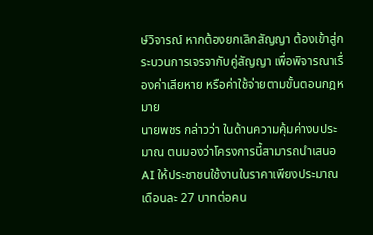ษ์วิจารณ์ หากต้องยกเลิกสัญญา ต้องเข้าสู่กระบวนการเจรจากับคู่สัญญา เพื่อพิจารณาเรื่องค่าเสียหาย หรือค่าใช้จ่ายตามขั้นตอนกฎหมาย
นายพชร กล่าวว่า ในด้านความคุ้มค่างบประมาณ ตนมองว่าโครงการนี้สามารถนำเสนอ AI ให้ประชาชนใช้งานในราคาเพียงประมาณเดือนละ 27 บาทต่อคน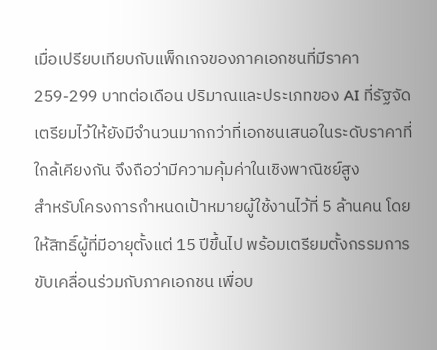เมื่อเปรียบเทียบกับแพ็กเกจของภาคเอกชนที่มีราคา 259-299 บาทต่อเดือน ปริมาณและประเภทของ AI ที่รัฐจัดเตรียมไว้ให้ยังมีจำนวนมากกว่าที่เอกชนเสนอในระดับราคาที่ใกล้เคียงกัน จึงถือว่ามีความคุ้มค่าในเชิงพาณิชย์สูง
สำหรับโครงการกำหนดเป้าหมายผู้ใช้งานไว้ที่ 5 ล้านคน โดยให้สิทธิ์ผู้ที่มีอายุตั้งแต่ 15 ปีขึ้นไป พร้อมเตรียมตั้งกรรมการขับเคลื่อนร่วมกับภาคเอกชน เพื่อบ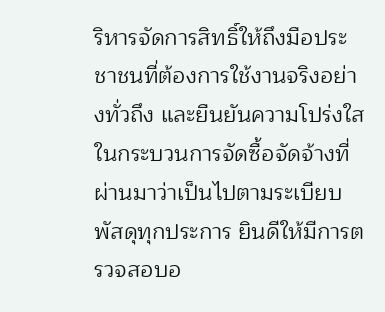ริหารจัดการสิทธิ์ให้ถึงมือประชาชนที่ต้องการใช้งานจริงอย่างทั่วถึง และยืนยันความโปร่งใสในกระบวนการจัดซื้อจัดจ้างที่ผ่านมาว่าเป็นไปตามระเบียบพัสดุทุกประการ ยินดีให้มีการตรวจสอบอ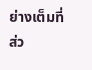ย่างเต็มที่
ส่ว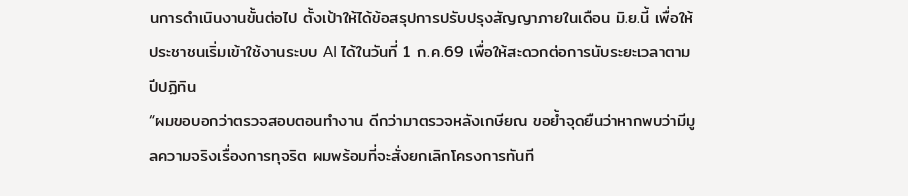นการดำเนินงานขั้นต่อไป ตั้งเป้าให้ได้ข้อสรุปการปรับปรุงสัญญาภายในเดือน มิ.ย.นี้ เพื่อให้ประชาชนเริ่มเข้าใช้งานระบบ AI ได้ในวันที่ 1 ก.ค.69 เพื่อให้สะดวกต่อการนับระยะเวลาตามปีปฏิทิน
“ผมขอบอกว่าตรวจสอบตอนทำงาน ดีกว่ามาตรวจหลังเกษียณ ขอย้ำจุดยืนว่าหากพบว่ามีมูลความจริงเรื่องการทุจริต ผมพร้อมที่จะสั่งยกเลิกโครงการทันที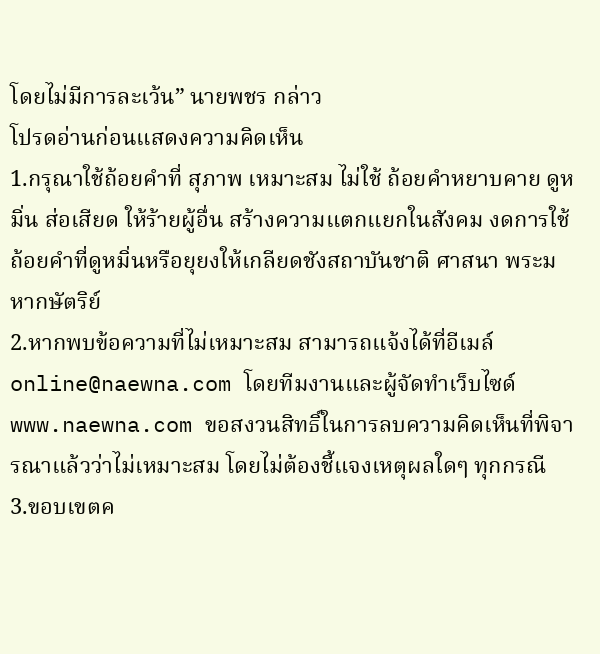โดยไม่มีการละเว้น” นายพชร กล่าว
โปรดอ่านก่อนแสดงความคิดเห็น
1.กรุณาใช้ถ้อยคำที่ สุภาพ เหมาะสม ไม่ใช้ ถ้อยคำหยาบคาย ดูหมิ่น ส่อเสียด ให้ร้ายผู้อื่น สร้างความแตกแยกในสังคม งดการใช้ถ้อยคำที่ดูหมิ่นหรือยุยงให้เกลียดชังสถาบันชาติ ศาสนา พระมหากษัตริย์
2.หากพบข้อความที่ไม่เหมาะสม สามารถแจ้งได้ที่อีเมล์ online@naewna.com โดยทีมงานและผู้จัดทำเว็บไซด์ www.naewna.com ขอสงวนสิทธิ์ในการลบความคิดเห็นที่พิจารณาแล้วว่าไม่เหมาะสม โดยไม่ต้องชี้แจงเหตุผลใดๆ ทุกกรณี
3.ขอบเขตค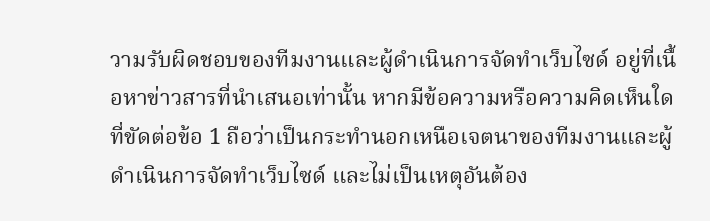วามรับผิดชอบของทีมงานและผู้ดำเนินการจัดทำเว็บไซด์ อยู่ที่เนื้อหาข่าวสารที่นำเสนอเท่านั้น หากมีข้อความหรือความคิดเห็นใดที่ขัดต่อข้อ 1 ถือว่าเป็นกระทำนอกเหนือเจตนาของทีมงานและผู้ดำเนินการจัดทำเว็บไซด์ และไม่เป็นเหตุอันต้อง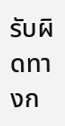รับผิดทางก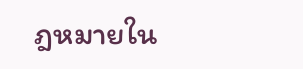ฎหมายใน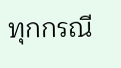ทุกกรณี